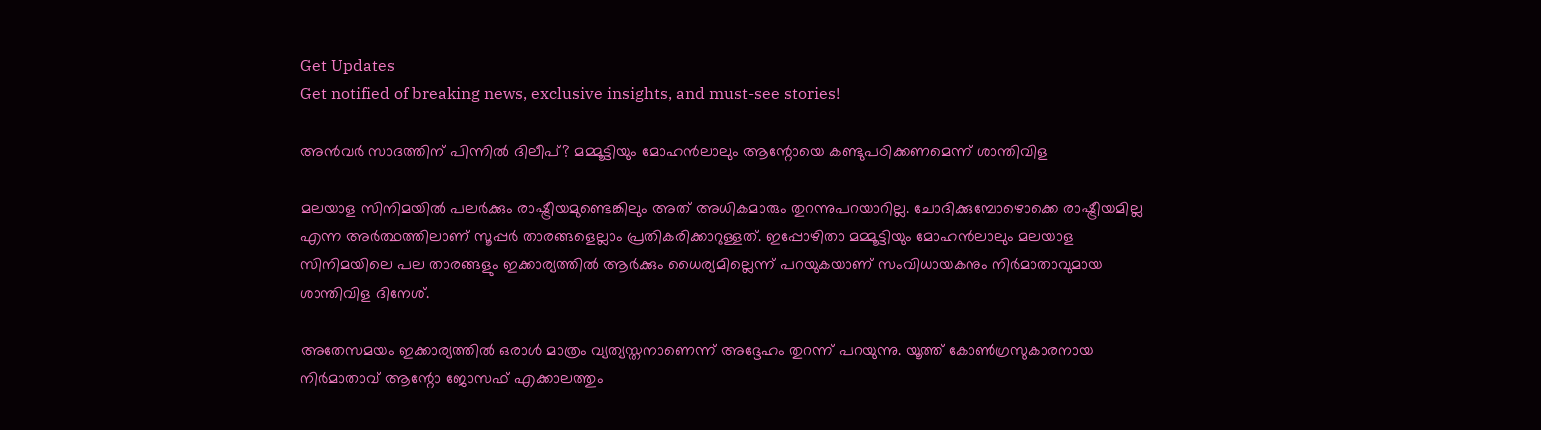Get Updates
Get notified of breaking news, exclusive insights, and must-see stories!

അന്‍വര്‍ സാദത്തിന് പിന്നില്‍ ദിലീപ്? മമ്മൂട്ടിയും മോഹന്‍ലാലും ആന്റോയെ കണ്ടുപഠിക്കണമെന്ന് ശാന്തിവിള

മലയാള സിനിമയില്‍ പലര്‍ക്കും രാഷ്ട്രീയമുണ്ടെങ്കിലും അത് അധികമാരും തുറന്നുപറയാറില്ല. ചോദിക്കുമ്പോഴൊക്കെ രാഷ്ട്രീയമില്ല എന്ന അര്‍ത്ഥത്തിലാണ് സൂപ്പര്‍ താരങ്ങളെല്ലാം പ്രതികരിക്കാറുള്ളത്. ഇപ്പോഴിതാ മമ്മൂട്ടിയും മോഹന്‍ലാലും മലയാള സിനിമയിലെ പല താരങ്ങളും ഇക്കാര്യത്തില്‍ ആര്‍ക്കും ധൈര്യമില്ലെന്ന് പറയുകയാണ് സംവിധായകനും നിര്‍മാതാവുമായ ശാന്തിവിള ദിനേശ്.

അതേസമയം ഇക്കാര്യത്തില്‍ ഒരാള്‍ മാത്രം വ്യത്യസ്തനാണെന്ന് അദ്ദേഹം തുറന്ന് പറയുന്നു. യൂത്ത് കോണ്‍ഗ്രസുകാരനായ നിര്‍മാതാവ് ആന്റോ ജോസഫ് എക്കാലത്തും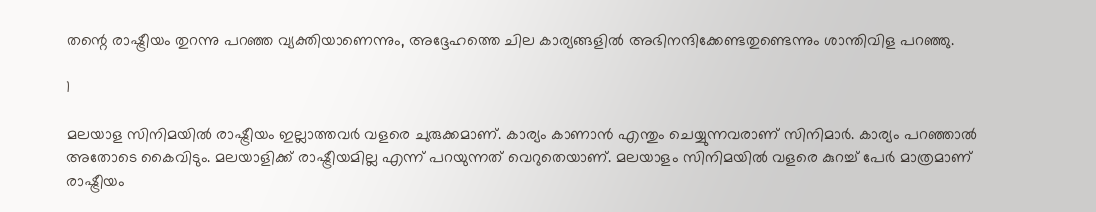തന്റെ രാഷ്ട്രീയം തുറന്നു പറഞ്ഞ വ്യക്തിയാണെന്നും, അദ്ദേഹത്തെ ചില കാര്യങ്ങളില്‍ അഭിനന്ദിക്കേണ്ടതുണ്ടെന്നും ശാന്തിവിള പറഞ്ഞു.

1

മലയാള സിനിമയില്‍ രാഷ്ട്രീയം ഇല്ലാത്തവര്‍ വളരെ ചുരുക്കമാണ്. കാര്യം കാണാന്‍ എന്തും ചെയ്യുന്നവരാണ് സിനിമാര്‍. കാര്യം പറഞ്ഞാല്‍ അതോടെ കൈവിടും. മലയാളിക്ക് രാഷ്ട്രീയമില്ല എന്ന് പറയുന്നത് വെറുതെയാണ്. മലയാളം സിനിമയില്‍ വളരെ കുറച്ച് പേര്‍ മാത്രമാണ് രാഷ്ട്രീയം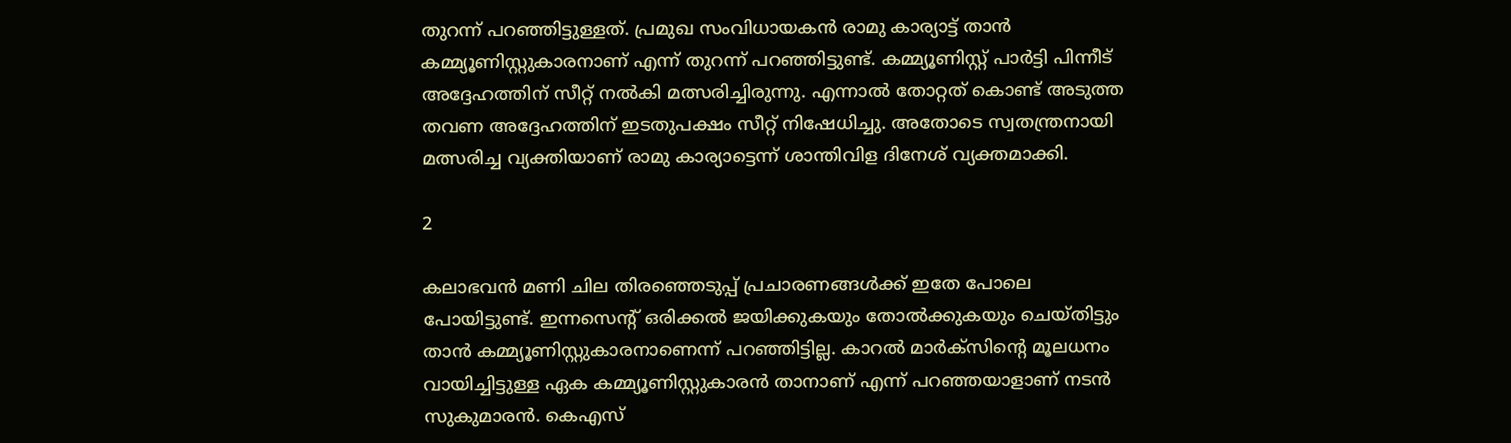തുറന്ന് പറഞ്ഞിട്ടുള്ളത്. പ്രമുഖ സംവിധായകന്‍ രാമു കാര്യാട്ട് താന്‍ കമ്മ്യൂണിസ്റ്റുകാരനാണ് എന്ന് തുറന്ന് പറഞ്ഞിട്ടുണ്ട്. കമ്മ്യൂണിസ്റ്റ് പാര്‍ട്ടി പിന്നീട് അദ്ദേഹത്തിന് സീറ്റ് നല്‍കി മത്സരിച്ചിരുന്നു. എന്നാല്‍ തോറ്റത് കൊണ്ട് അടുത്ത തവണ അദ്ദേഹത്തിന് ഇടതുപക്ഷം സീറ്റ് നിഷേധിച്ചു. അതോടെ സ്വതന്ത്രനായി മത്സരിച്ച വ്യക്തിയാണ് രാമു കാര്യാട്ടെന്ന് ശാന്തിവിള ദിനേശ് വ്യക്തമാക്കി.

2

കലാഭവന്‍ മണി ചില തിരഞ്ഞെടുപ്പ് പ്രചാരണങ്ങള്‍ക്ക് ഇതേ പോലെ പോയിട്ടുണ്ട്. ഇന്നസെന്റ് ഒരിക്കല്‍ ജയിക്കുകയും തോല്‍ക്കുകയും ചെയ്തിട്ടും താന്‍ കമ്മ്യൂണിസ്റ്റുകാരനാണെന്ന് പറഞ്ഞിട്ടില്ല. കാറല്‍ മാര്‍ക്‌സിന്റെ മൂലധനം വായിച്ചിട്ടുള്ള ഏക കമ്മ്യൂണിസ്റ്റുകാരന്‍ താനാണ് എന്ന് പറഞ്ഞയാളാണ് നടന്‍ സുകുമാരന്‍. കെഎസ്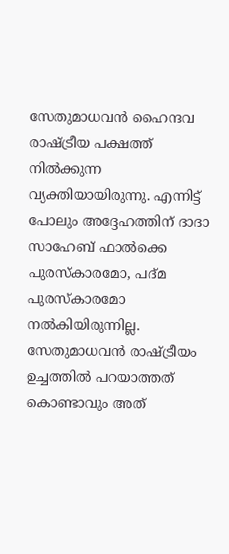സേതുമാധവന്‍ ഹൈന്ദവ രാഷ്ട്രീയ പക്ഷത്ത് നില്‍ക്കുന്ന വ്യക്തിയായിരുന്നു. എന്നിട്ട് പോലും അദ്ദേഹത്തിന് ദാദാ സാഹേബ് ഫാല്‍ക്കെ പുരസ്‌കാരമോ, പദ്മ പുരസ്‌കാരമോ നല്‍കിയിരുന്നില്ല. സേതുമാധവന്‍ രാഷ്ട്രീയം ഉച്ചത്തില്‍ പറയാത്തത് കൊണ്ടാവും അത്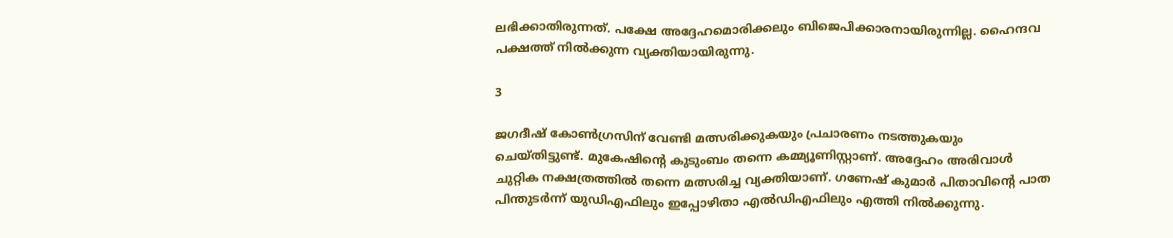ലഭിക്കാതിരുന്നത്. പക്ഷേ അദ്ദേഹമൊരിക്കലും ബിജെപിക്കാരനായിരുന്നില്ല. ഹൈന്ദവ പക്ഷത്ത് നില്‍ക്കുന്ന വ്യക്തിയായിരുന്നു.

3

ജഗദീഷ് കോണ്‍ഗ്രസിന് വേണ്ടി മത്സരിക്കുകയും പ്രചാരണം നടത്തുകയും ചെയ്തിട്ടുണ്ട്. മുകേഷിന്റെ കുടുംബം തന്നെ കമ്മ്യൂണിസ്റ്റാണ്. അദ്ദേഹം അരിവാള്‍ ചുറ്റിക നക്ഷത്രത്തില്‍ തന്നെ മത്സരിച്ച വ്യക്തിയാണ്. ഗണേഷ് കുമാര്‍ പിതാവിന്റെ പാത പിന്തുടര്‍ന്ന് യുഡിഎഫിലും ഇപ്പോഴിതാ എല്‍ഡിഎഫിലും എത്തി നില്‍ക്കുന്നു.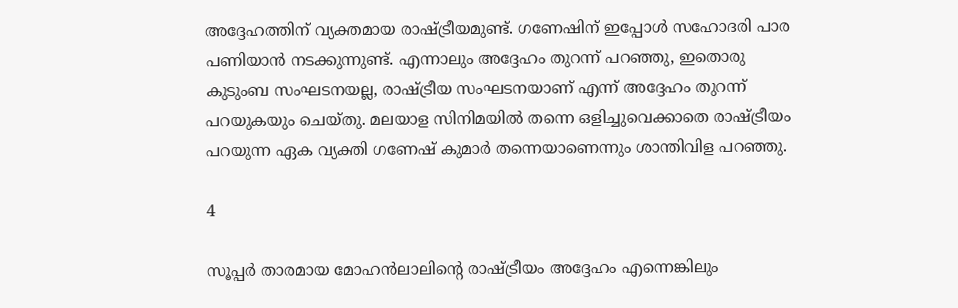അദ്ദേഹത്തിന് വ്യക്തമായ രാഷ്ട്രീയമുണ്ട്. ഗണേഷിന് ഇപ്പോള്‍ സഹോദരി പാര പണിയാന്‍ നടക്കുന്നുണ്ട്. എന്നാലും അദ്ദേഹം തുറന്ന് പറഞ്ഞു, ഇതൊരു കുടുംബ സംഘടനയല്ല, രാഷ്ട്രീയ സംഘടനയാണ് എന്ന് അദ്ദേഹം തുറന്ന് പറയുകയും ചെയ്തു. മലയാള സിനിമയില്‍ തന്നെ ഒളിച്ചുവെക്കാതെ രാഷ്ട്രീയം പറയുന്ന ഏക വ്യക്തി ഗണേഷ് കുമാര്‍ തന്നെയാണെന്നും ശാന്തിവിള പറഞ്ഞു.

4

സൂപ്പര്‍ താരമായ മോഹന്‍ലാലിന്റെ രാഷ്ട്രീയം അദ്ദേഹം എന്നെങ്കിലും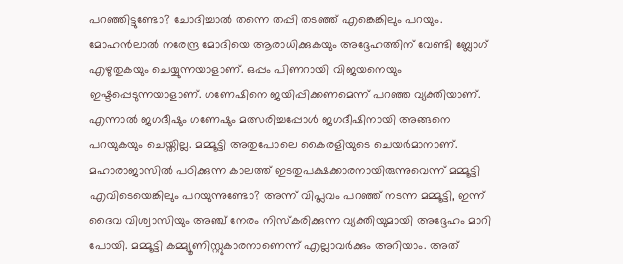പറഞ്ഞിട്ടുണ്ടോ? ചോദിച്ചാല്‍ തന്നെ തപ്പി തടഞ്ഞ് എങ്കെങ്കിലും പറയും. മോഹന്‍ലാല്‍ നരേന്ദ്ര മോദിയെ ആരാധിക്കുകയും അദ്ദേഹത്തിന് വേണ്ടി ബ്ലോഗ് എഴുതുകയും ചെയ്യുന്നയാളാണ്. ഒപ്പം പിണറായി വിജയനെയും ഇഷ്ടപ്പെടുന്നയാളാണ്. ഗണേഷിനെ ജയിപ്പിക്കണമെന്ന് പറഞ്ഞ വ്യക്തിയാണ്. എന്നാല്‍ ജഗദീഷും ഗണേഷും മത്സരിച്ചപ്പോള്‍ ജഗദീഷിനായി അങ്ങനെ പറയുകയും ചെയ്തില്ല. മമ്മൂട്ടി അതുപോലെ കൈരളിയുടെ ചെയര്‍മാനാണ്. മഹാരാജാസില്‍ പഠിക്കുന്ന കാലത്ത് ഇടതുപക്ഷക്കാരനായിരുന്നുവെന്ന് മമ്മൂട്ടി എവിടെയെങ്കിലും പറയുന്നുണ്ടോ? അന്ന് വിപ്ലവം പറഞ്ഞ് നടന്ന മമ്മൂട്ടി, ഇന്ന് ദൈവ വിശ്വാസിയും അഞ്ച് നേരം നിസ്‌കരിക്കുന്ന വ്യക്തിയുമായി അദ്ദേഹം മാറി പോയി. മമ്മൂട്ടി കമ്മ്യൂണിസ്റ്റുകാരനാണെന്ന് എല്ലാവര്‍ക്കും അറിയാം. അത്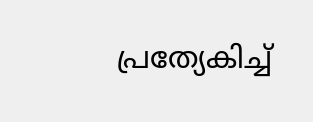പ്രത്യേകിച്ച്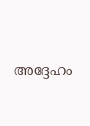അദ്ദേഹം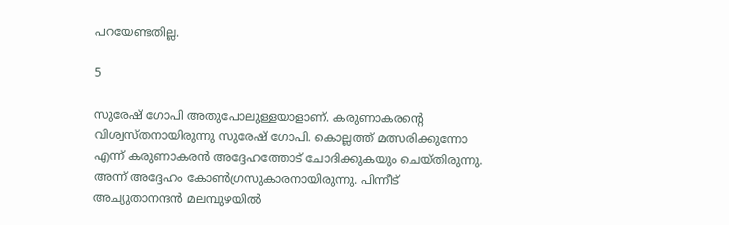പറയേണ്ടതില്ല.

5

സുരേഷ് ഗോപി അതുപോലുള്ളയാളാണ്. കരുണാകരന്റെ വിശ്വസ്തനായിരുന്നു സുരേഷ് ഗോപി. കൊല്ലത്ത് മത്സരിക്കുന്നോ എന്ന് കരുണാകരന്‍ അദ്ദേഹത്തോട് ചോദിക്കുകയും ചെയ്തിരുന്നു. അന്ന് അദ്ദേഹം കോണ്‍ഗ്രസുകാരനായിരുന്നു. പിന്നീട് അച്യുതാനന്ദന്‍ മലമ്പുഴയില്‍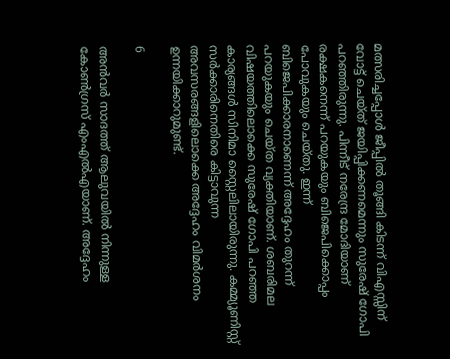മത്സരിച്ചപ്പോള്‍ ജീപ്പില്‍ തൂങ്ങി കിടന്ന് വിഎസ്സിന് വോട്ട് ചെയ്ത് ജയിപ്പിക്കണമെന്നും സുരേഷ് ഗോപി പറഞ്ഞിരുന്നു. പിന്നീട് നരേന്ദ്ര മോദിയാണ് രക്ഷകനെന്ന് പറയുകയും ബിജെപിക്കൊപ്പം പോവുകയും ചെയ്തു. ഇന്ന് ബിജെപിക്കാരനാണെന്ന് അദ്ദേഹം തുറന്ന് പറയുകയും ചെയ്ത വ്യക്തിയാണ്. ശബരിമല വിഷയത്തിലൊക്കെ സുരേഷ് ഗോപി പറഞ്ഞ കാര്യങ്ങള്‍ സിനിമാ സ്റ്റൈലിലായിരുന്നു. കമ്മ്യൂണിസ്റ്റ് സര്‍ക്കാരിനെതിരെ കിട്ടാവുന്ന അവസരങ്ങളിലൊക്കെ അദ്ദേഹം വിമര്‍ശനം ഉന്നയിക്കാറുമുണ്ട്.

6

അന്‍വര്‍ സാദത്ത് ആലുവയില്‍ നിന്നുള്ള കോണ്‍ഗ്രസ് എംഎല്‍എയാണ്. അദ്ദേഹം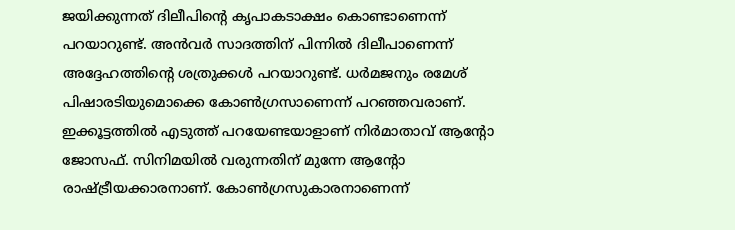ജയിക്കുന്നത് ദിലീപിന്റെ കൃപാകടാക്ഷം കൊണ്ടാണെന്ന് പറയാറുണ്ട്. അന്‍വര്‍ സാദത്തിന് പിന്നില്‍ ദിലീപാണെന്ന് അദ്ദേഹത്തിന്റെ ശത്രുക്കള്‍ പറയാറുണ്ട്. ധര്‍മജനും രമേശ് പിഷാരടിയുമൊക്കെ കോണ്‍ഗ്രസാണെന്ന് പറഞ്ഞവരാണ്. ഇക്കൂട്ടത്തില്‍ എടുത്ത് പറയേണ്ടയാളാണ് നിര്‍മാതാവ് ആന്റോ ജോസഫ്. സിനിമയില്‍ വരുന്നതിന് മുന്നേ ആന്റോ രാഷ്ട്രീയക്കാരനാണ്. കോണ്‍ഗ്രസുകാരനാണെന്ന്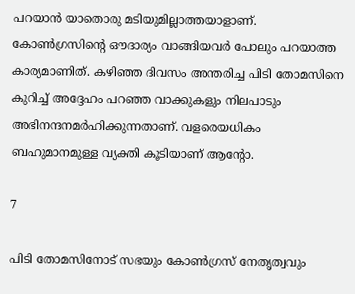പറയാന്‍ യാതൊരു മടിയുമില്ലാത്തയാളാണ്. കോണ്‍ഗ്രസിന്റെ ഔദാര്യം വാങ്ങിയവര്‍ പോലും പറയാത്ത കാര്യമാണിത്. കഴിഞ്ഞ ദിവസം അന്തരിച്ച പിടി തോമസിനെ കുറിച്ച് അദ്ദേഹം പറഞ്ഞ വാക്കുകളും നിലപാടും അഭിനന്ദനമര്‍ഹിക്കുന്നതാണ്. വളരെയധികം ബഹുമാനമുള്ള വ്യക്തി കൂടിയാണ് ആന്റോ.

7

പിടി തോമസിനോട് സഭയും കോണ്‍ഗ്രസ് നേതൃത്വവും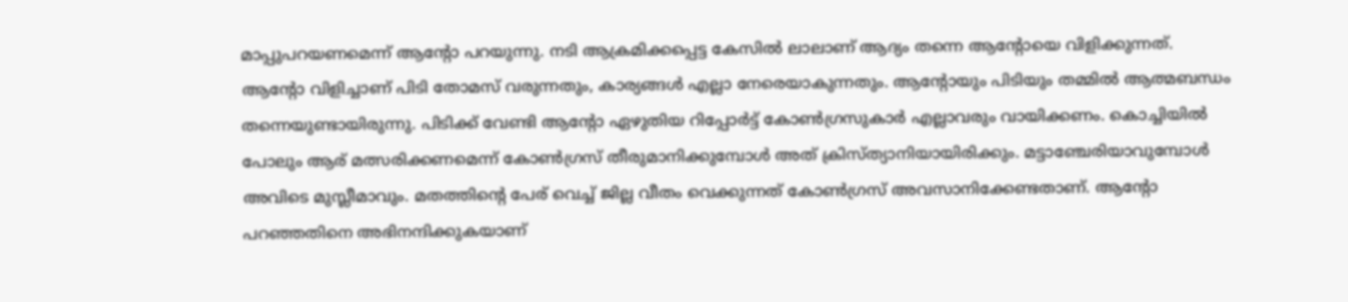മാപ്പുപറയണമെന്ന് ആന്റോ പറയുന്നു. നടി ആക്രമിക്കപ്പെട്ട കേസില്‍ ലാലാണ് ആദ്യം തന്നെ ആന്റോയെ വിളിക്കുന്നത്. ആന്റോ വിളിച്ചാണ് പിടി തോമസ് വരുന്നതും, കാര്യങ്ങള്‍ എല്ലാ നേരെയാകുന്നതും. ആന്റോയും പിടിയും തമ്മില്‍ ആത്മബന്ധം തന്നെയുണ്ടായിരുന്നു. പിടിക്ക് വേണ്ടി ആന്റോ ഏഴുതിയ റിപ്പോര്‍ട്ട് കോണ്‍ഗ്രസുകാര്‍ എല്ലാവരും വായിക്കണം. കൊച്ചിയില്‍ പോലും ആര് മത്സരിക്കണമെന്ന് കോണ്‍ഗ്രസ് തീരുമാനിക്കുമ്പോള്‍ അത് ക്രിസ്ത്യാനിയായിരിക്കും. മട്ടാഞ്ചേരിയാവുമ്പോള്‍ അവിടെ മുസ്ലീമാവും. മതത്തിന്റെ പേര് വെച്ച് ജില്ല വീതം വെക്കുന്നത് കോണ്‍ഗ്രസ് അവസാനിക്കേണ്ടതാണ്. ആന്റോ പറഞ്ഞതിനെ അഭിനന്ദിക്കുകയാണ്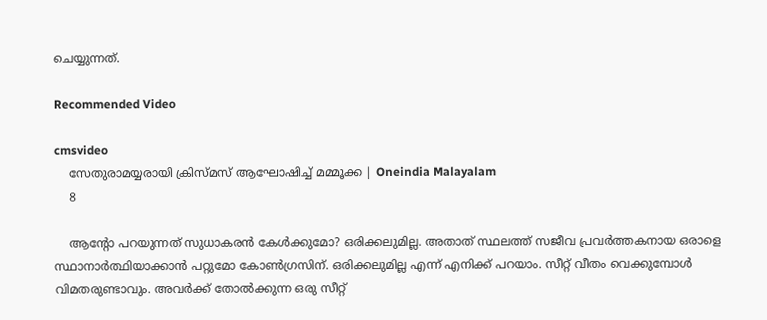ചെയ്യുന്നത്.

Recommended Video

cmsvideo
    സേതുരാമയ്യരായി ക്രിസ്മസ് ആഘോഷിച്ച് മമ്മൂക്ക | Oneindia Malayalam
    8

    ആന്റോ പറയുന്നത് സുധാകരന്‍ കേള്‍ക്കുമോ? ഒരിക്കലുമില്ല. അതാത് സ്ഥലത്ത് സജീവ പ്രവര്‍ത്തകനായ ഒരാളെ സ്ഥാനാര്‍ത്ഥിയാക്കാന്‍ പറ്റുമോ കോണ്‍ഗ്രസിന്. ഒരിക്കലുമില്ല എന്ന് എനിക്ക് പറയാം. സീറ്റ് വീതം വെക്കുമ്പോള്‍ വിമതരുണ്ടാവും. അവര്‍ക്ക് തോല്‍ക്കുന്ന ഒരു സീറ്റ്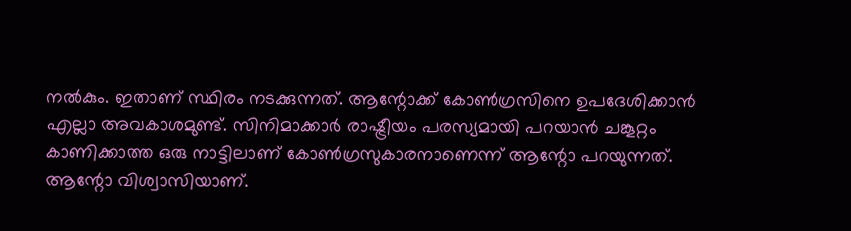നല്‍കും. ഇതാണ് സ്ഥിരം നടക്കുന്നത്. ആന്റോക്ക് കോണ്‍ഗ്രസിനെ ഉപദേശിക്കാന്‍ എല്ലാ അവകാശമുണ്ട്. സിനിമാക്കാര്‍ രാഷ്ട്രീയം പരസ്യമായി പറയാന്‍ ചങ്കൂറ്റം കാണിക്കാത്ത ഒരു നാട്ടിലാണ് കോണ്‍ഗ്രസുകാരനാണെന്ന് ആന്റോ പറയുന്നത്. ആന്റോ വിശ്വാസിയാണ്.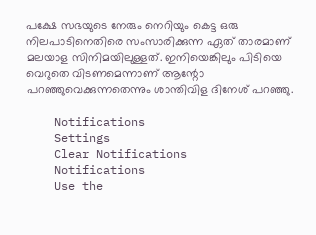പക്ഷേ സഭയുടെ നേരും നെറിയും കെട്ട ഒരു നിലപാടിനെതിരെ സംസാരിക്കുന്ന ഏത് താരമാണ് മലയാള സിനിമയിലുള്ളത്. ഇനിയെങ്കിലും പിടിയെ വെറുതെ വിടണമെന്നാണ് ആന്റോ പറഞ്ഞുവെക്കുന്നതെന്നും ശാന്തിവിള ദിനേശ് പറഞ്ഞു.

    Notifications
    Settings
    Clear Notifications
    Notifications
    Use the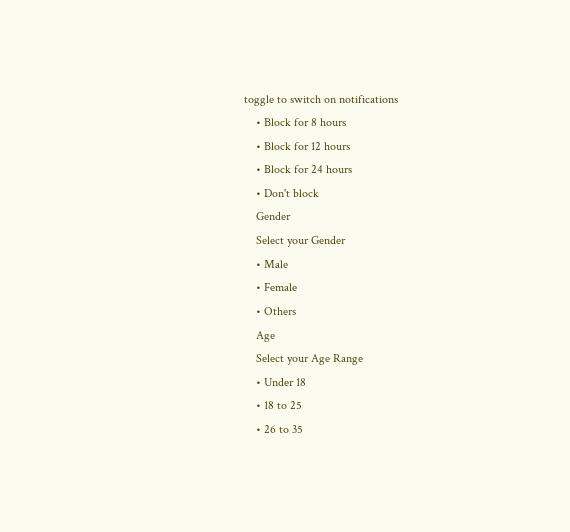toggle to switch on notifications
    • Block for 8 hours
    • Block for 12 hours
    • Block for 24 hours
    • Don't block
    Gender
    Select your Gender
    • Male
    • Female
    • Others
    Age
    Select your Age Range
    • Under 18
    • 18 to 25
    • 26 to 35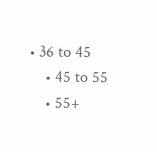• 36 to 45
    • 45 to 55
    • 55+